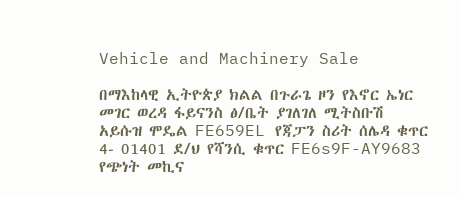Vehicle and Machinery Sale

በማእከላዊ ኢትዮጵያ ክልል በጉራጌ ዞን የእኖር ኤነር መገር ወረዳ ፋይናንስ ፅ/ቤት ያገለገለ ሚትስቡሽ አይሱዝ ሞዴል FE659EL የጃፓን ስሪት ሰሌዳ ቁጥር 4- 01401 ደ/ህ የሻንሲ ቁጥር FE6s9F-AY9683 የጭነት መኪና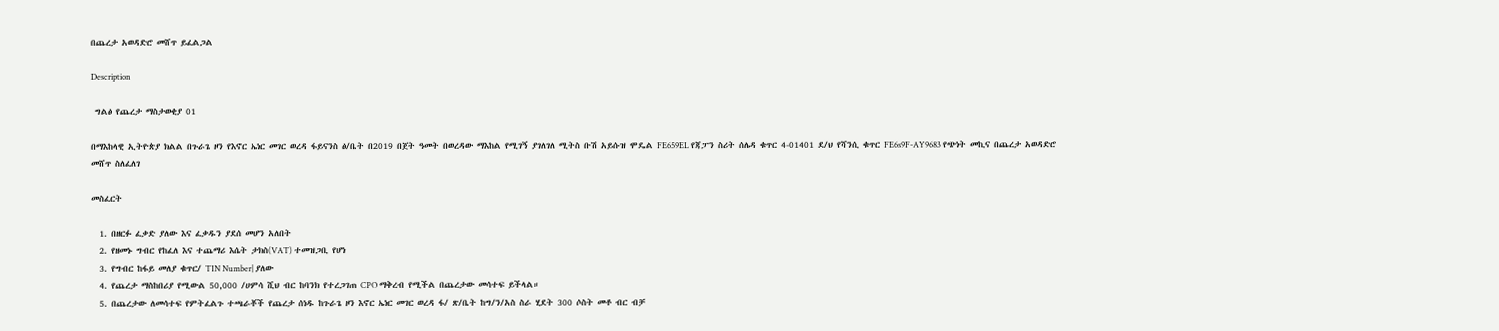በጨረታ አወዳድሮ መሸጥ ይፈልጋል

Description

 ግልፅ የጨረታ ማስታወቂያ 01

በማእከላዊ ኢትዮጵያ ክልል በጉራጌ ዞን የእኖር ኤነር መገር ወረዳ ፋይናንስ ፅ/ቤት በ2019 በጀት ዓመት በወረዳው ማእከል የሚገኝ ያገለገለ ሚትስ ቡሽ አይሱዝ ሞዴል FE659EL የጃፓን ስሪት ሰሌዳ ቁጥር 4-01401 ደ/ህ የሻንሲ ቁጥር FE6s9F-AY9683 የጭነት መኪና በጨረታ አወዳድሮ መሸጥ ስለፈለገ

መስፈርት

  1. በዘርፉ ፈቃድ ያለው እና ፈቃዱን ያደሰ መሆን አለበት
  2. የዘመኑ ግብር የከፈለ እና ተጨማሪ እሴት ታክስ(VAT) ተመዝጋቢ የሆነ
  3. የግብር ከፋይ መለያ ቁጥር/ TIN Number| ያለው
  4. የጨረታ ማስከበሪያ የሚውል 50,000 /ሀምሳ ሺህ ብር ከባንክ የተረጋገጠ CPO ማቅረብ የሚችል በጨረታው መሳተፍ ይችላል።
  5. በጨረታው ለመሳተፍ የምትፈልጉ ተጫራቾች የጨረታ ሰነዱ ከጉራጌ ዞን እኖር ኤነር መገር ወረዳ ፋ/ ጽ/ቤት ከግ/ን/አስ ስራ ሂደት 300 ሶስት መቶ ብር ብቻ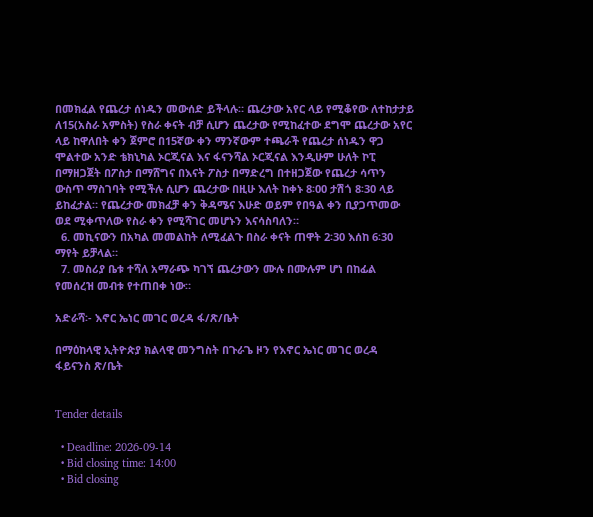በመክፈል የጨረታ ሰነዱን መውሰድ ይችላሉ። ጨረታው አየር ላይ የሚቆየው ለተከታታይ ለ15(አስራ አምስት) የስራ ቀናት ብቻ ሲሆን ጨረታው የሚከፈተው ደግሞ ጨረታው አየር ላይ ከዋለበት ቀን ጀምሮ በ15ኛው ቀን ማንኛውም ተጫራች የጨረታ ሰነዱን ዋጋ ሞልተው አንድ ቴክኒካል ኦርጂናል እና ፋናንሻል ኦርጂናል እንዲሁም ሁለት ኮፒ በማዘጋጀት በፖስታ በማሸግና በእናት ፖስታ በማድረግ በተዘጋጀው የጨረታ ሳጥን ውስጥ ማስገባት የሚችሉ ሲሆን ጨረታው በዚሁ እለት ከቀኑ 8፡00 ታሽጎ 8፡30 ላይ ይከፈታል። የጨረታው መክፈቻ ቀን ቅዳሜና እሁድ ወይም የበዓል ቀን ቢያጋጥመው ወደ ሚቀጥለው የስራ ቀን የሚሻገር መሆኑን እናሳስባለን።
  6. መኪናውን በአካል መመልከት ለሚፈልጉ በስራ ቀናት ጠዋት 2፡30 እሰከ 6፡30 ማየት ይቻላል።
  7. መስሪያ ቤቱ ተሻለ አማራጭ ካገኘ ጨረታውን ሙሉ በሙሉም ሆነ በከፊል የመሰረዝ መብቱ የተጠበቀ ነው።

አድራሻ፡- እኖር ኤነር መገር ወረዳ ፋ/ጽ/ቤት

በማዕከላዊ ኢትዮጵያ ክልላዊ መንግስት በጉራጌ ዞን የእኖር ኤነር መገር ወረዳ ፋይናንስ ጽ/ቤት


Tender details

  • Deadline: 2026-09-14
  • Bid closing time: 14:00
  • Bid closing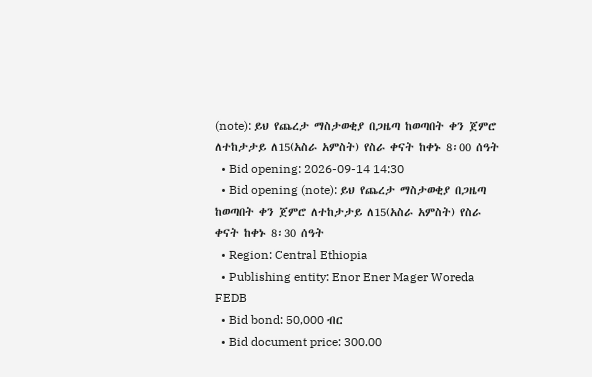(note): ይህ የጨረታ ማስታወቂያ በጋዜጣ ከወጣበት ቀን ጀምሮ ለተከታታይ ለ15(አስራ አምስት) የስራ ቀናት ከቀኑ 8፡00 ሰዓት
  • Bid opening: 2026-09-14 14:30
  • Bid opening (note): ይህ የጨረታ ማስታወቂያ በጋዜጣ ከወጣበት ቀን ጀምሮ ለተከታታይ ለ15(አስራ አምስት) የስራ ቀናት ከቀኑ 8፡30 ሰዓት
  • Region: Central Ethiopia
  • Publishing entity: Enor Ener Mager Woreda FEDB
  • Bid bond: 50,000 ብር
  • Bid document price: 300.00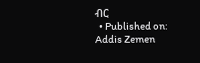ብር
  • Published on: Addis Zemen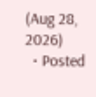(Aug 28, 2026)
  • Posted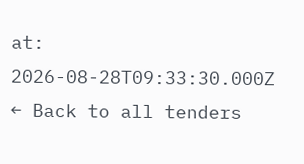at: 2026-08-28T09:33:30.000Z
← Back to all tenders